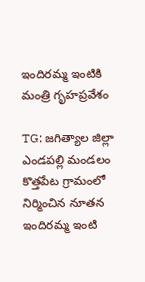ఇందిరమ్మ ఇంటికి మంత్రి గృహప్రవేశం

TG: జగిత్యాల జిల్లా ఎండపల్లి మండలం కొత్తపేట గ్రామంలో నిర్మించిన నూతన ఇందిరమ్మ ఇంటి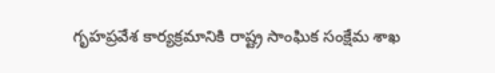గృహప్రవేశ కార్యక్రమానికి రాష్ట్ర సాంఘిక సంక్షేమ శాఖ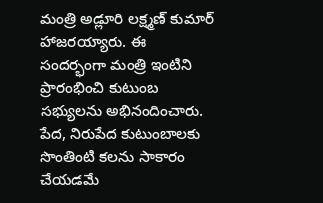మంత్రి అడ్లూరి లక్ష్మణ్ కుమార్ హాజరయ్యారు. ఈ సందర్భంగా మంత్రి ఇంటిని ప్రారంభించి కుటుంబ సభ్యులను అభినందించారు. పేద, నిరుపేద కుటుంబాలకు సొంతింటి కలను సాకారం చేయడమే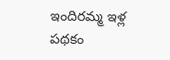ఇందిరమ్మ ఇళ్ల పథకం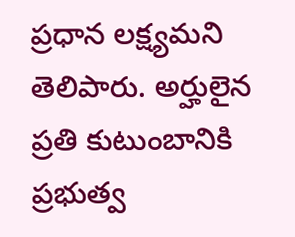ప్రధాన లక్ష్యమని తెలిపారు. అర్హులైన ప్రతి కుటుంబానికి ప్రభుత్వ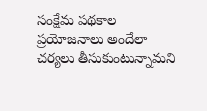సంక్షేమ పథకాల ప్రయోజనాలు అందేలా చర్యలు తీసుకుంటున్నామని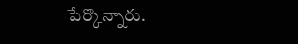పేర్కొన్నారు.